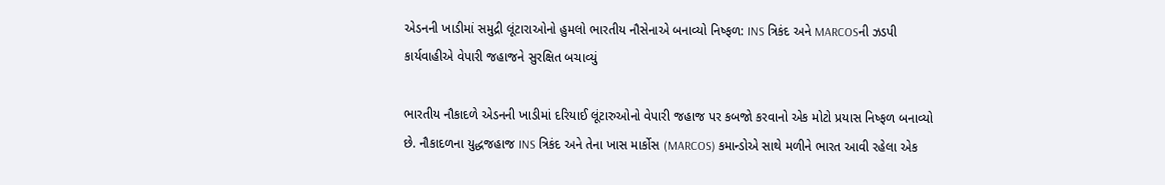એડનની ખાડીમાં સમુદ્રી લૂંટારાઓનો હુમલો ભારતીય નૌસેનાએ બનાવ્યો નિષ્ફળ: INS ત્રિકંદ અને MARCOSની ઝડપી કાર્યવાહીએ વેપારી જહાજને સુરક્ષિત બચાવ્યું

ભારતીય નૌકાદળે એડનની ખાડીમાં દરિયાઈ લૂંટારુઓનો વેપારી જહાજ પર કબજો કરવાનો એક મોટો પ્રયાસ નિષ્ફળ બનાવ્યો છે. નૌકાદળના યુદ્ધજહાજ INS ત્રિકંદ અને તેના ખાસ માર્કોસ (MARCOS) કમાન્ડોએ સાથે મળીને ભારત આવી રહેલા એક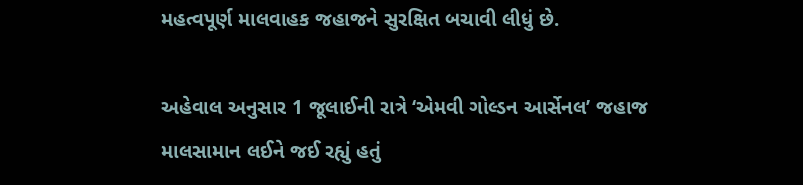મહત્વપૂર્ણ માલવાહક જહાજને સુરક્ષિત બચાવી લીધું છે.

અહેવાલ અનુસાર 1 જૂલાઈની રાત્રે ‘એમવી ગોલ્ડન આર્સેનલ’ જહાજ માલસામાન લઈને જઈ રહ્યું હતું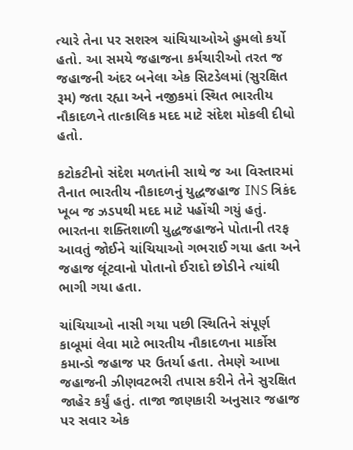ત્યારે તેના પર સશસ્ત્ર ચાંચિયાઓએ હુમલો કર્યો હતો. આ સમયે જહાજના કર્મચારીઓ તરત જ જહાજની અંદર બનેલા એક સિટડેલમાં (સુરક્ષિત રૂમ) જતા રહ્યા અને નજીકમાં સ્થિત ભારતીય નૌકાદળને તાત્કાલિક મદદ માટે સંદેશ મોકલી દીધો હતો.

કટોકટીનો સંદેશ મળતાંની સાથે જ આ વિસ્તારમાં તૈનાત ભારતીય નૌકાદળનું યુદ્ધજહાજ INS ત્રિકંદ ખૂબ જ ઝડપથી મદદ માટે પહોંચી ગયું હતું. ભારતના શક્તિશાળી યુદ્ધજહાજને પોતાની તરફ આવતું જોઈને ચાંચિયાઓ ગભરાઈ ગયા હતા અને જહાજ લૂંટવાનો પોતાનો ઈરાદો છોડીને ત્યાંથી ભાગી ગયા હતા.

ચાંચિયાઓ નાસી ગયા પછી સ્થિતિને સંપૂર્ણ કાબૂમાં લેવા માટે ભારતીય નૌકાદળના માર્કોસ કમાન્ડો જહાજ પર ઉતર્યા હતા. તેમણે આખા જહાજની ઝીણવટભરી તપાસ કરીને તેને સુરક્ષિત જાહેર કર્યું હતું. તાજા જાણકારી અનુસાર જહાજ પર સવાર એક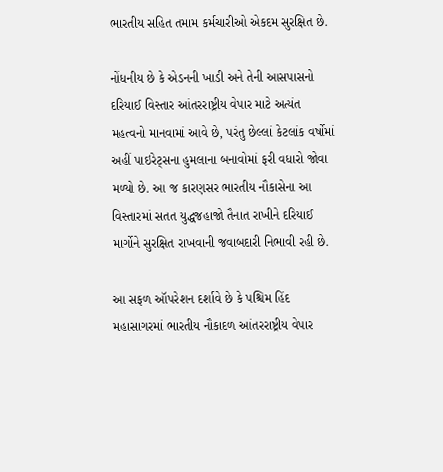ભારતીય સહિત તમામ કર્મચારીઓ એકદમ સુરક્ષિત છે.

નોંધનીય છે કે એડનની ખાડી અને તેની આસપાસનો દરિયાઈ વિસ્તાર આંતરરાષ્ટ્રીય વેપાર માટે અત્યંત મહત્વનો માનવામાં આવે છે, પરંતુ છેલ્લાં કેટલાંક વર્ષોમાં અહીં પાઇરેટ્સના હુમલાના બનાવોમાં ફરી વધારો જોવા મળ્યો છે. આ જ કારણસર ભારતીય નૌકાસેના આ વિસ્તારમાં સતત યુદ્ધજહાજો તૈનાત રાખીને દરિયાઈ માર્ગોને સુરક્ષિત રાખવાની જવાબદારી નિભાવી રહી છે.

આ સફળ ઑપરેશન દર્શાવે છે કે પશ્ચિમ હિંદ મહાસાગરમાં ભારતીય નૌકાદળ આંતરરાષ્ટ્રીય વેપાર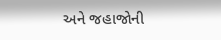અને જહાજોની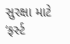સુરક્ષા માટે ‘ફર્સ્ટ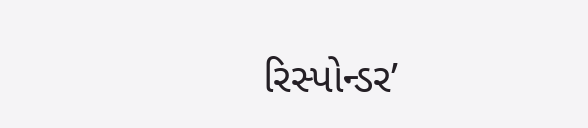રિસ્પોન્ડર’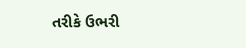તરીકે ઉભરી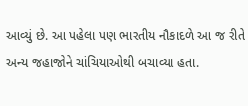આવ્યું છે. આ પહેલા પણ ભારતીય નૌકાદળે આ જ રીતે અન્ય જહાજોને ચાંચિયાઓથી બચાવ્યા હતા.